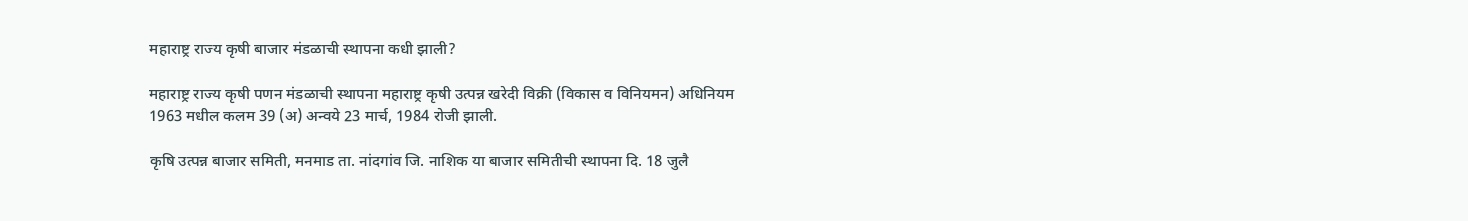महाराष्ट्र राज्य कृषी बाजार मंडळाची स्थापना कधी झाली?

महाराष्ट्र राज्य कृषी पणन मंडळाची स्थापना महाराष्ट्र कृषी उत्पन्न खरेदी विक्री (विकास व विनियमन) अधिनियम 1963 मधील कलम 39 (अ) अन्वये 23 मार्च, 1984 रोजी झाली.

कृषि उत्पन्न बाजार समिती, मनमाड ता. नांदगांव जि. नाशिक या बाजार समितीची स्थापना दि. 18 जुलै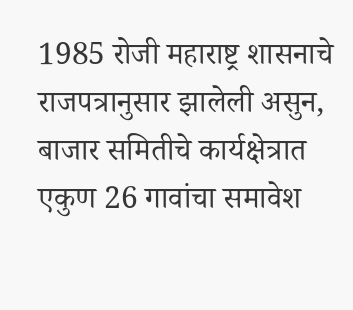1985 रोजी महाराष्ट्र शासनाचे राजपत्रानुसार झालेली असुन, बाजार समितीचे कार्यक्षेत्रात एकुण 26 गावांचा समावेश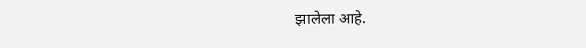झालेला आहे.